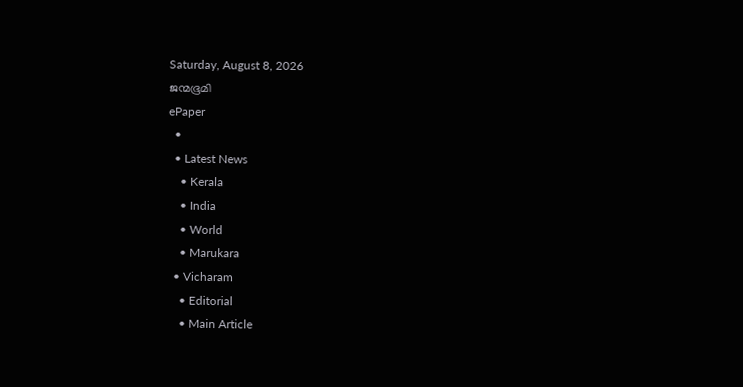Saturday, August 8, 2026
ജന്മഭൂമി
ePaper
  •
  • Latest News
    • Kerala
    • India
    • World
    • Marukara
  • Vicharam
    • Editorial
    • Main Article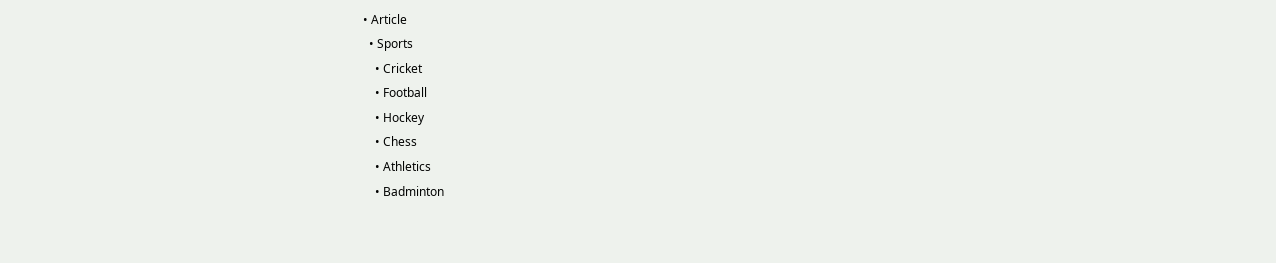• Article
  • Sports
    • Cricket
    • Football
    • Hockey
    • Chess
    • Athletics
    • Badminton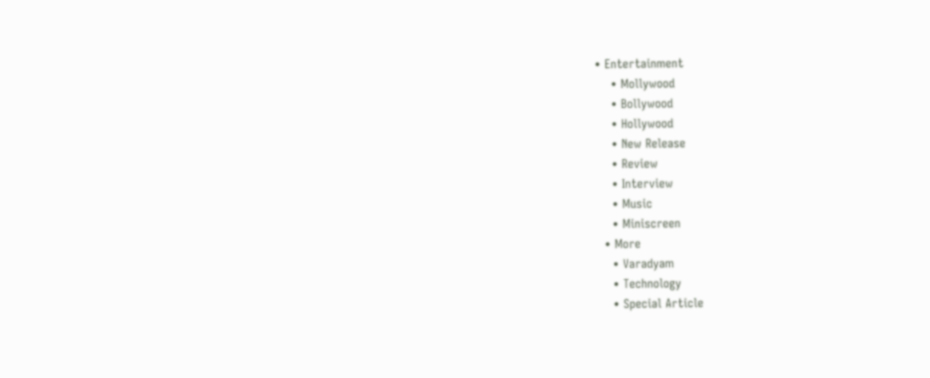• Entertainment
    • Mollywood
    • Bollywood
    • Hollywood
    • New Release
    • Review
    • Interview
    • Music
    • Miniscreen
  • More
    • Varadyam
    • Technology
    • Special Article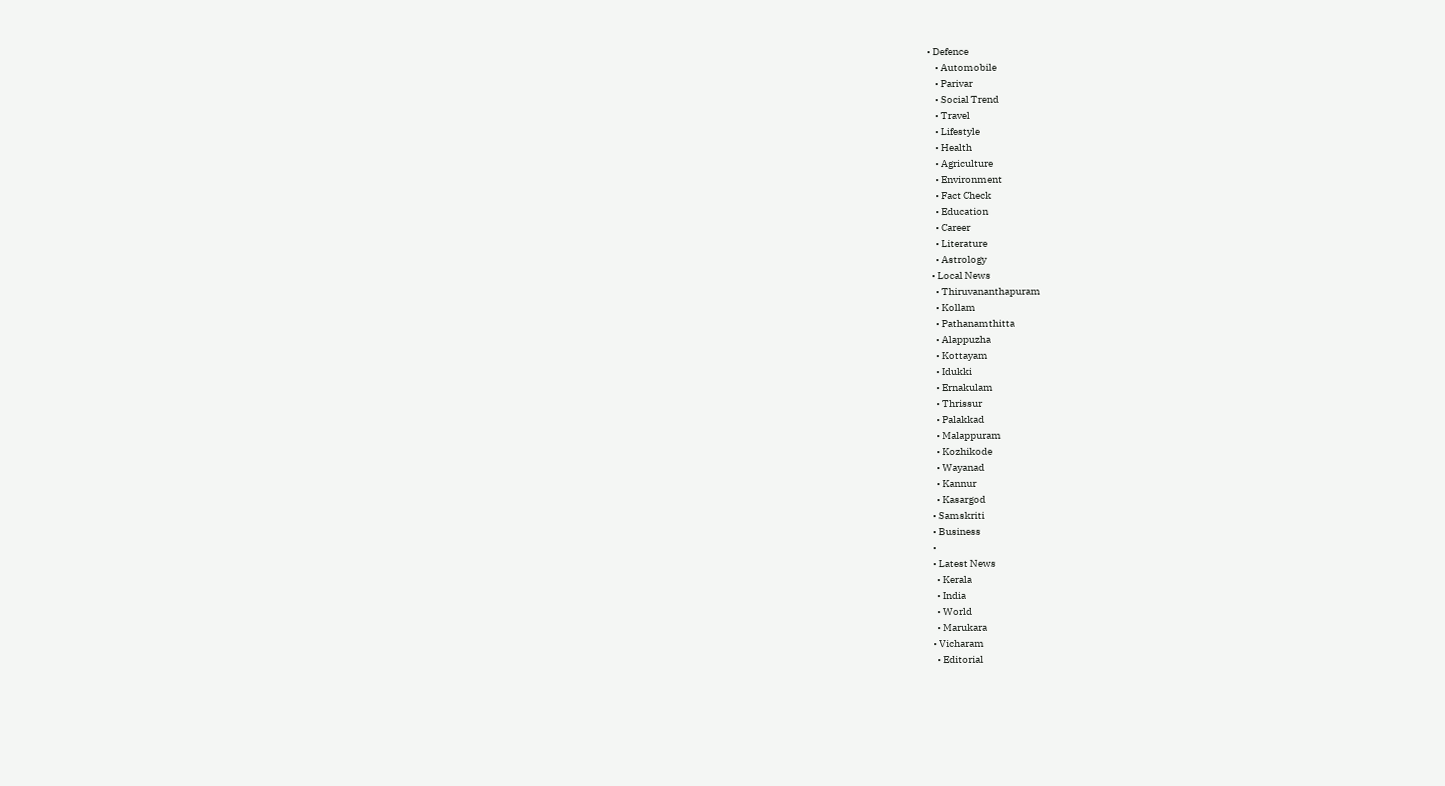• Defence
    • Automobile
    • Parivar
    • Social Trend
    • Travel
    • Lifestyle
    • Health
    • Agriculture
    • Environment
    • Fact Check
    • Education
    • Career
    • Literature
    • Astrology
  • Local News
    • Thiruvananthapuram
    • Kollam
    • Pathanamthitta
    • Alappuzha
    • Kottayam
    • Idukki
    • Ernakulam
    • Thrissur
    • Palakkad
    • Malappuram
    • Kozhikode
    • Wayanad
    • Kannur
    • Kasargod
  • Samskriti
  • Business
  •
  • Latest News
    • Kerala
    • India
    • World
    • Marukara
  • Vicharam
    • Editorial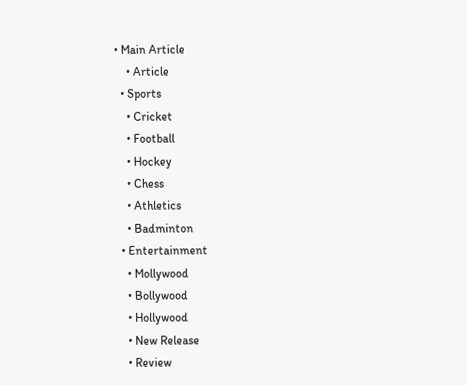• Main Article
    • Article
  • Sports
    • Cricket
    • Football
    • Hockey
    • Chess
    • Athletics
    • Badminton
  • Entertainment
    • Mollywood
    • Bollywood
    • Hollywood
    • New Release
    • Review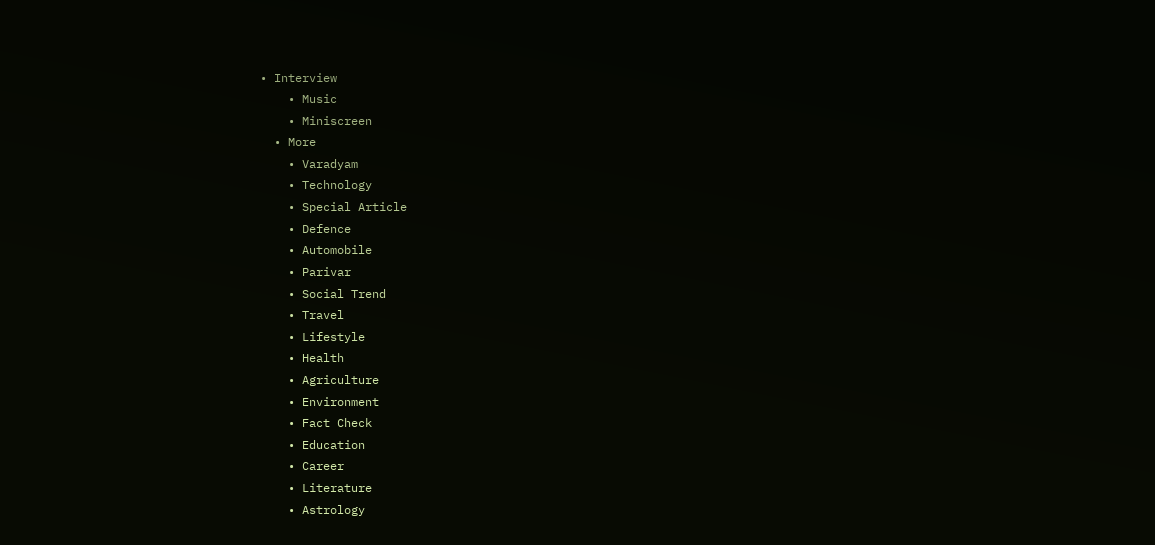• Interview
    • Music
    • Miniscreen
  • More
    • Varadyam
    • Technology
    • Special Article
    • Defence
    • Automobile
    • Parivar
    • Social Trend
    • Travel
    • Lifestyle
    • Health
    • Agriculture
    • Environment
    • Fact Check
    • Education
    • Career
    • Literature
    • Astrology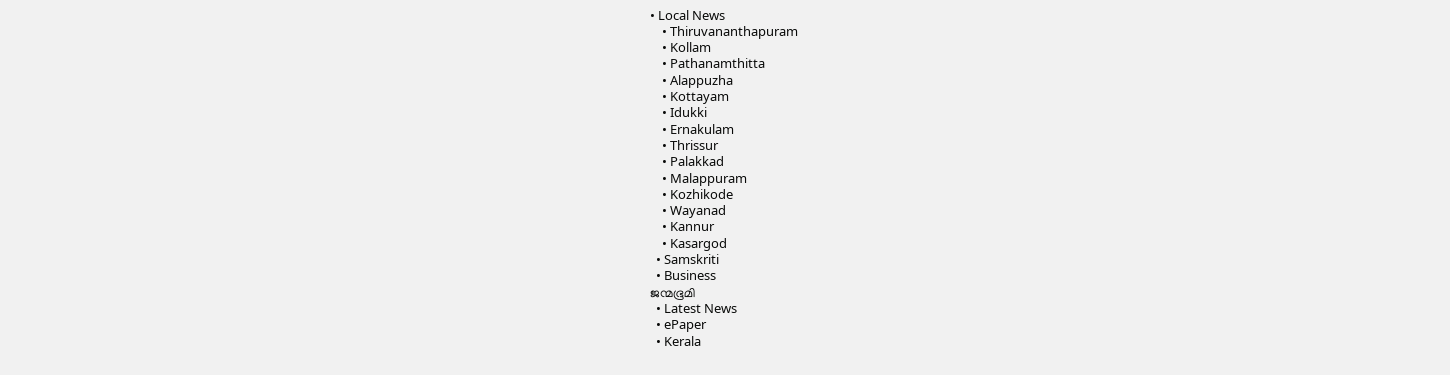• Local News
    • Thiruvananthapuram
    • Kollam
    • Pathanamthitta
    • Alappuzha
    • Kottayam
    • Idukki
    • Ernakulam
    • Thrissur
    • Palakkad
    • Malappuram
    • Kozhikode
    • Wayanad
    • Kannur
    • Kasargod
  • Samskriti
  • Business
ജന്മഭൂമി
  • Latest News
  • ePaper
  • Kerala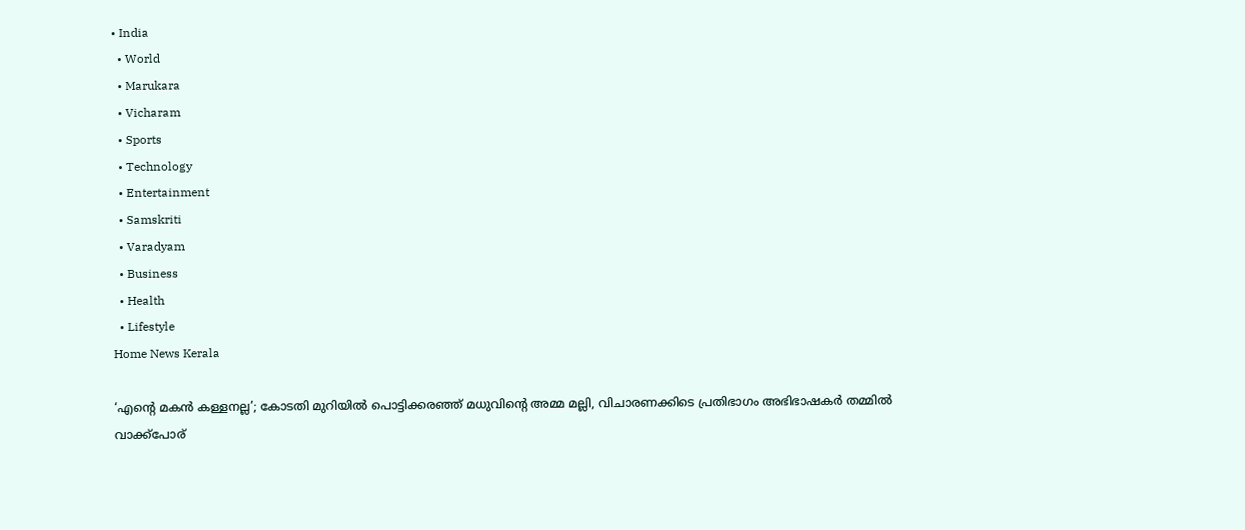• India
  • World
  • Marukara
  • Vicharam
  • Sports
  • Technology
  • Entertainment
  • Samskriti
  • Varadyam
  • Business
  • Health
  • Lifestyle
Home News Kerala

‘എന്റെ മകന്‍ കള്ളനല്ല’; കോടതി മുറിയില്‍ പൊട്ടിക്കരഞ്ഞ് മധുവിന്റെ അമ്മ മല്ലി, വിചാരണക്കിടെ പ്രതിഭാഗം അഭിഭാഷകര്‍ തമ്മില്‍ വാക്ക്‌പോര്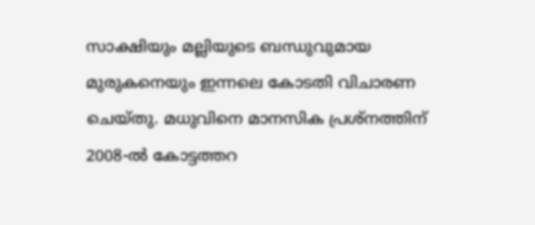സാക്ഷിയും മല്ലിയുടെ ബന്ധുവുമായ മുരുകനെയും ഇന്നലെ കോടതി വിചാരണ ചെയ്തു. മധുവിനെ മാനസിക പ്രശ്‌നത്തിന് 2008-ല്‍ കോട്ടത്തറ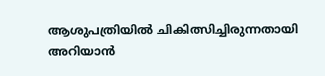ആശുപത്രിയില്‍ ചികിത്സിച്ചിരുന്നതായി അറിയാന്‍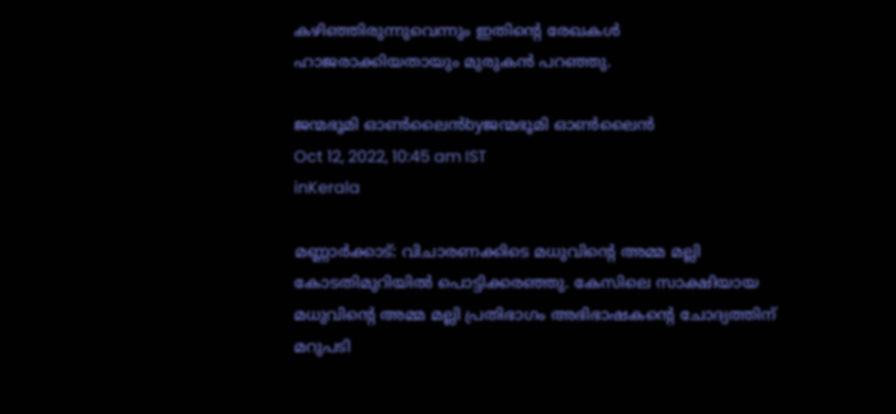കഴിഞ്ഞിരുന്നുവെന്നും ഇതിന്റെ രേഖകള്‍ ഹാജരാക്കിയതായും മുരുകന്‍ പറഞ്ഞു.

ജന്മഭൂമി ഓണ്‍ലൈന്‍byജന്മഭൂമി ഓണ്‍ലൈന്‍
Oct 12, 2022, 10:45 am IST
inKerala

മണ്ണാര്‍ക്കാട്: വിചാരണക്കിടെ മധുവിന്റെ അമ്മ മല്ലി കോടതിമുറിയില്‍ പൊട്ടിക്കരഞ്ഞു. കേസിലെ സാക്ഷിയായ മധുവിന്റെ അമ്മ മല്ലി പ്രതിഭാഗം അഭിഭാഷകന്റെ ചോദ്യത്തിന് മറുപടി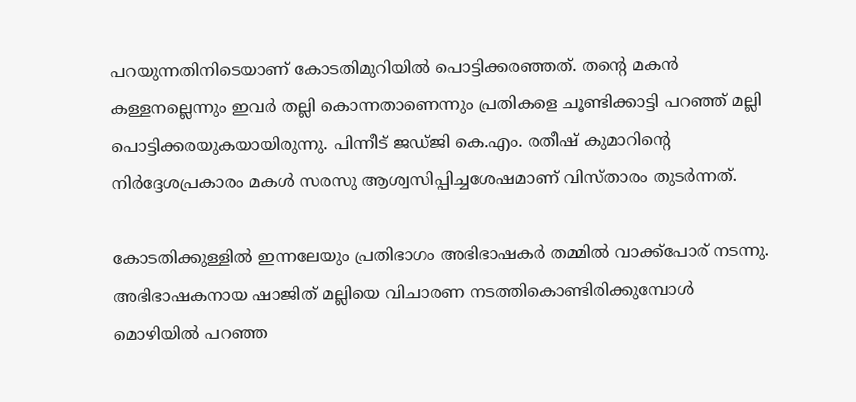പറയുന്നതിനിടെയാണ് കോടതിമുറിയില്‍ പൊട്ടിക്കരഞ്ഞത്. തന്റെ മകന്‍ കള്ളനല്ലെന്നും ഇവര്‍ തല്ലി കൊന്നതാണെന്നും പ്രതികളെ ചൂണ്ടിക്കാട്ടി പറഞ്ഞ് മല്ലി പൊട്ടിക്കരയുകയായിരുന്നു. പിന്നീട് ജഡ്ജി കെ.എം. രതീഷ് കുമാറിന്റെ നിര്‍ദ്ദേശപ്രകാരം മകള്‍ സരസു ആശ്വസിപ്പിച്ചശേഷമാണ് വിസ്താരം തുടര്‍ന്നത്.

കോടതിക്കുള്ളില്‍ ഇന്നലേയും പ്രതിഭാഗം അഭിഭാഷകര്‍ തമ്മില്‍ വാക്ക്‌പോര് നടന്നു. അഭിഭാഷകനായ ഷാജിത് മല്ലിയെ വിചാരണ നടത്തികൊണ്ടിരിക്കുമ്പോള്‍ മൊഴിയില്‍ പറഞ്ഞ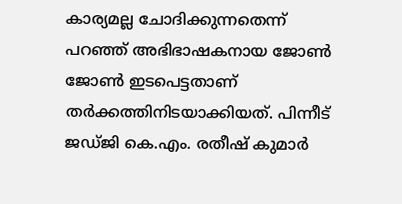കാര്യമല്ല ചോദിക്കുന്നതെന്ന് പറഞ്ഞ് അഭിഭാഷകനായ ജോണ്‍ ജോണ്‍ ഇടപെട്ടതാണ് തര്‍ക്കത്തിനിടയാക്കിയത്. പിന്നീട് ജഡ്ജി കെ.എം. രതീഷ് കുമാര്‍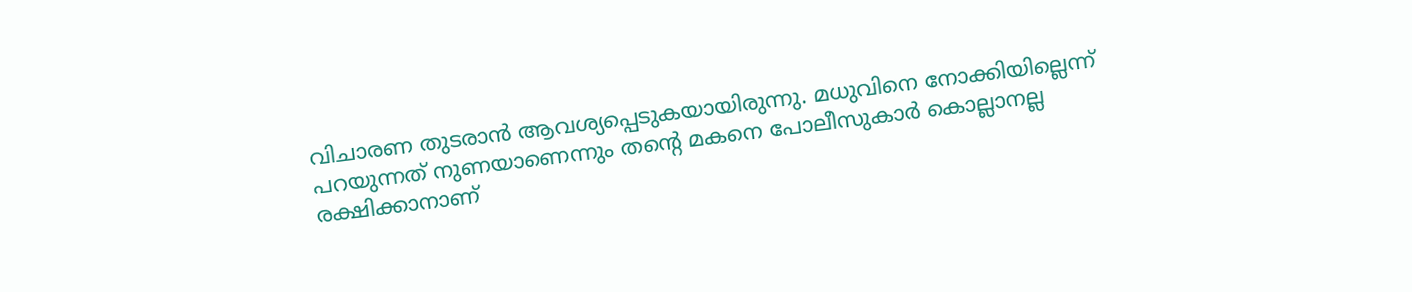വിചാരണ തുടരാന്‍ ആവശ്യപ്പെടുകയായിരുന്നു. മധുവിനെ നോക്കിയില്ലെന്ന് പറയുന്നത് നുണയാണെന്നും തന്റെ മകനെ പോലീസുകാര്‍ കൊല്ലാനല്ല രക്ഷിക്കാനാണ്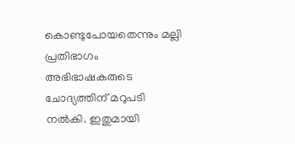കൊണ്ടുപോയതെന്നും മല്ലി പ്രതിഭാഗം അഭിഭാഷകരുടെ ചോദ്യത്തിന് മറുപടി നല്‍കി. ഇതുമായി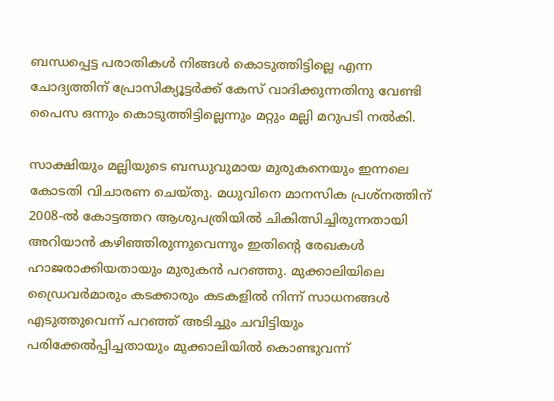ബന്ധപ്പെട്ട പരാതികള്‍ നിങ്ങള്‍ കൊടുത്തിട്ടില്ലെ എന്ന ചോദ്യത്തിന് പ്രോസിക്യൂട്ടര്‍ക്ക് കേസ് വാദിക്കുന്നതിനു വേണ്ടി പൈസ ഒന്നും കൊടുത്തിട്ടില്ലെന്നും മറ്റും മല്ലി മറുപടി നല്‍കി.

സാക്ഷിയും മല്ലിയുടെ ബന്ധുവുമായ മുരുകനെയും ഇന്നലെ കോടതി വിചാരണ ചെയ്തു. മധുവിനെ മാനസിക പ്രശ്‌നത്തിന് 2008-ല്‍ കോട്ടത്തറ ആശുപത്രിയില്‍ ചികിത്സിച്ചിരുന്നതായി അറിയാന്‍ കഴിഞ്ഞിരുന്നുവെന്നും ഇതിന്റെ രേഖകള്‍ ഹാജരാക്കിയതായും മുരുകന്‍ പറഞ്ഞു. മുക്കാലിയിലെ ഡ്രൈവര്‍മാരും കടക്കാരും കടകളില്‍ നിന്ന് സാധനങ്ങള്‍ എടുത്തുവെന്ന് പറഞ്ഞ് അടിച്ചും ചവിട്ടിയും പരിക്കേല്‍പ്പിച്ചതായും മുക്കാലിയില്‍ കൊണ്ടുവന്ന്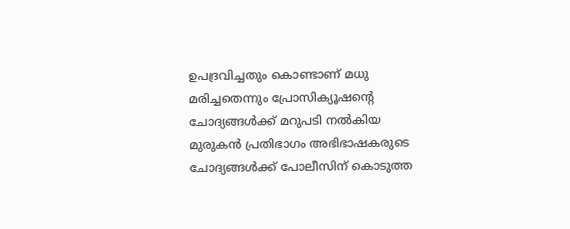ഉപദ്രവിച്ചതും കൊണ്ടാണ് മധു മരിച്ചതെന്നും പ്രോസിക്യൂഷന്റെ ചോദ്യങ്ങള്‍ക്ക് മറുപടി നല്‍കിയ മുരുകന്‍ പ്രതിഭാഗം അഭിഭാഷകരുടെ ചോദ്യങ്ങള്‍ക്ക് പോലീസിന് കൊടുത്ത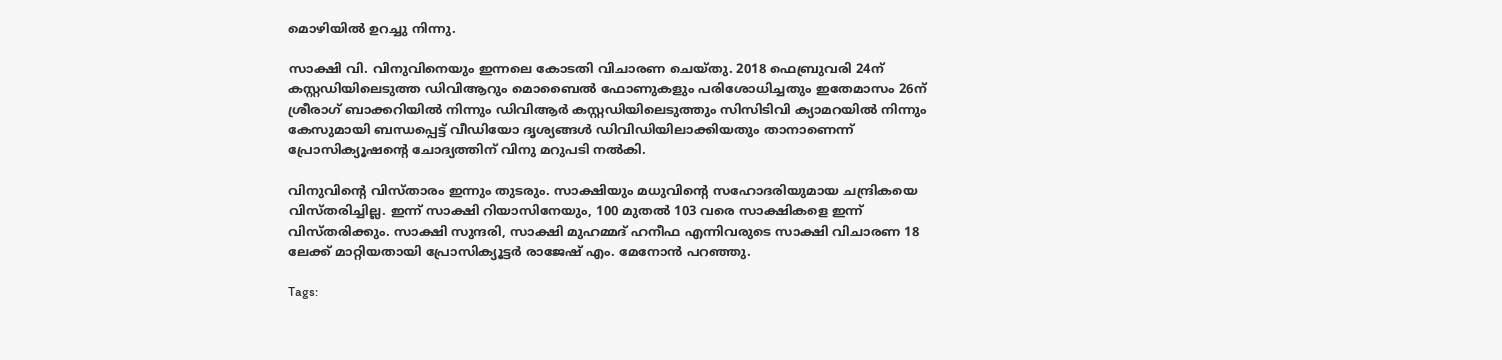മൊഴിയില്‍ ഉറച്ചു നിന്നു.

സാക്ഷി വി. വിനുവിനെയും ഇന്നലെ കോടതി വിചാരണ ചെയ്തു. 2018 ഫെബ്രുവരി 24ന് കസ്റ്റഡിയിലെടുത്ത ഡിവിആറും മൊബൈല്‍ ഫോണുകളും പരിശോധിച്ചതും ഇതേമാസം 26ന് ശ്രീരാഗ് ബാക്കറിയില്‍ നിന്നും ഡിവിആര്‍ കസ്റ്റഡിയിലെടുത്തും സിസിടിവി ക്യാമറയില്‍ നിന്നും കേസുമായി ബന്ധപ്പെട്ട് വീഡിയോ ദൃശ്യങ്ങള്‍ ഡിവിഡിയിലാക്കിയതും താനാണെന്ന് പ്രോസിക്യൂഷന്റെ ചോദ്യത്തിന് വിനു മറുപടി നല്‍കി.

വിനുവിന്റെ വിസ്താരം ഇന്നും തുടരും. സാക്ഷിയും മധുവിന്റെ സഹോദരിയുമായ ചന്ദ്രികയെ വിസ്തരിച്ചില്ല. ഇന്ന് സാക്ഷി റിയാസിനേയും, 100 മുതല്‍ 103 വരെ സാക്ഷികളെ ഇന്ന് വിസ്തരിക്കും. സാക്ഷി സുന്ദരി, സാക്ഷി മുഹമ്മദ് ഹനീഫ എന്നിവരുടെ സാക്ഷി വിചാരണ 18 ലേക്ക് മാറ്റിയതായി പ്രോസിക്യൂട്ടര്‍ രാജേഷ് എം. മേനോന്‍ പറഞ്ഞു.

Tags: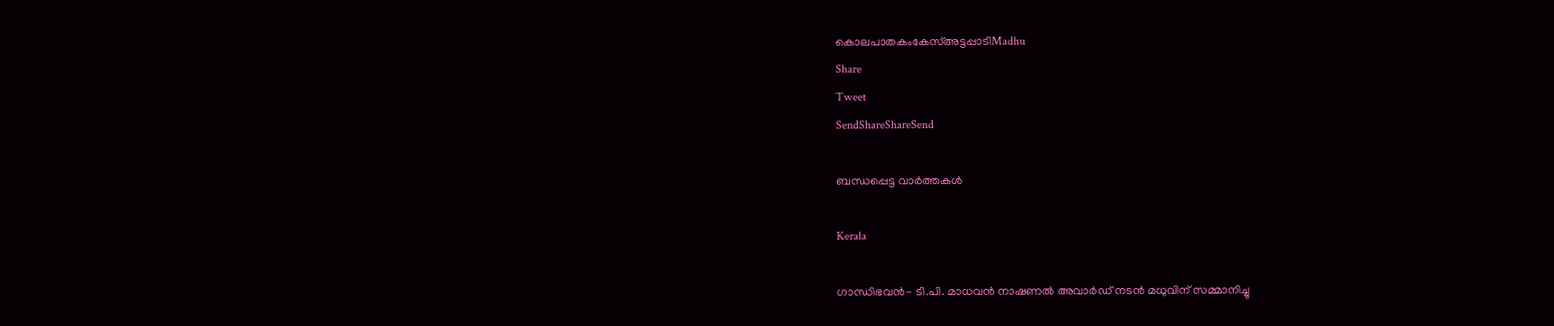കൊലപാതകംകേസ്അട്ടപ്പാടിMadhu
Share
Tweet
SendShareShareSend

ബന്ധപ്പെട്ട വാര്‍ത്തകള്‍

Kerala

ഗാന്ധിഭവന്‍- ടി.പി. മാധവന്‍ നാഷണല്‍ അവാര്‍ഡ് നടന്‍ മധുവിന് സമ്മാനിച്ചു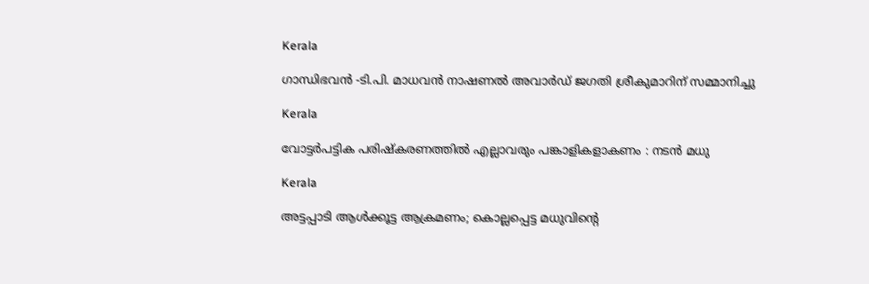Kerala

ഗാന്ധിഭവന്‍ -ടി.പി. മാധവന്‍ നാഷണല്‍ അവാര്‍ഡ് ജഗതി ശ്രീകുമാറിന് സമ്മാനിച്ചു

Kerala

വോട്ടര്‍പട്ടിക പരിഷ്‌കരണത്തില്‍ എല്ലാവരും പങ്കാളികളാകണം : നടന്‍ മധു

Kerala

അട്ടപ്പാടി ആള്‍ക്കൂട്ട ആക്രമണം; കൊല്ലപ്പെട്ട മധുവിന്റെ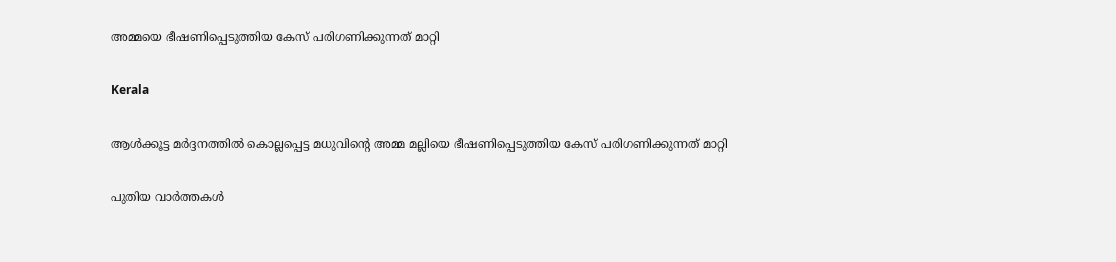അമ്മയെ ഭീഷണിപ്പെടുത്തിയ കേസ് പരിഗണിക്കുന്നത് മാറ്റി

Kerala

ആള്‍ക്കൂട്ട മര്‍ദ്ദനത്തില്‍ കൊല്ലപ്പെട്ട മധുവിന്റെ അമ്മ മല്ലിയെ ഭീഷണിപ്പെടുത്തിയ കേസ് പരിഗണിക്കുന്നത് മാറ്റി

പുതിയ വാര്‍ത്തകള്‍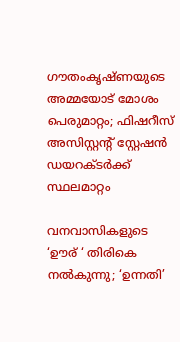ഗൗതംകൃഷ്ണയുടെ അമ്മയോട് മോശം പെരുമാറ്റം; ഫിഷറീസ് അസിസ്റ്റൻ്റ് സ്റ്റേഷൻ ഡയറക്ടർക്ക് സ്ഥലമാറ്റം

വനവാസികളുടെ ‘ഊര് ‘ തിരികെ നല്‍കുന്നു; ‘ഉന്നതി’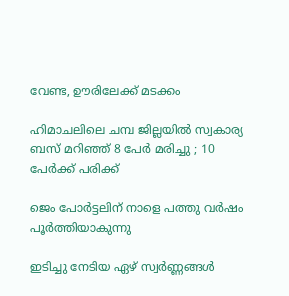വേണ്ട, ഊരിലേക്ക് മടക്കം

ഹിമാചലിലെ ചമ്പ ജില്ലയിൽ സ്വകാര്യ ബസ് മറിഞ്ഞ് 8 പേർ മരിച്ചു ; 10 പേർക്ക് പരിക്ക്

ജെം പോര്‍ട്ടലിന് നാളെ പത്തു വര്‍ഷം പൂര്‍ത്തിയാകുന്നു

ഇടിച്ചു നേടിയ ഏഴ് സ്വര്‍ണ്ണങ്ങള്‍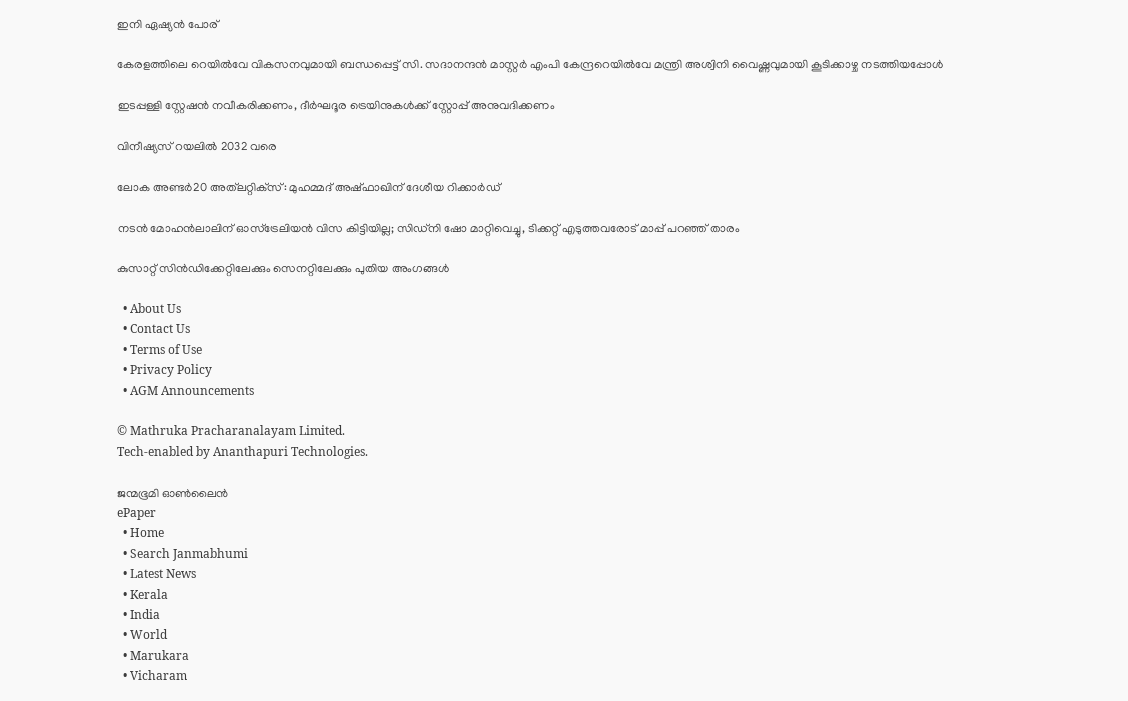ഇനി ഏഷ്യന്‍ പോര്

കേരളത്തിലെ റെയില്‍വേ വികസനവുമായി ബന്ധപ്പെട്ട് സി. സദാനന്ദന്‍ മാസ്റ്റര്‍ എംപി കേന്ദ്രറെയില്‍വേ മന്ത്രി അശ്വിനി വൈഷ്ണവുമായി കൂടിക്കാഴ്ച നടത്തിയപ്പോള്‍

ഇടപ്പള്ളി സ്റ്റേഷന്‍ നവീകരിക്കണം, ദീര്‍ഘദൂര ട്രെയിനുകള്‍ക്ക് സ്റ്റോപ്പ് അനുവദിക്കണം

വിനീഷ്യസ് റയലില്‍ 2032 വരെ

ലോക അണ്ടര്‍20 അത്‌ലറ്റിക്‌സ്: മുഹമ്മദ് അഷ്ഫാഖിന് ദേശീയ റിക്കാര്‍ഡ്

നടൻ മോഹൻലാലിന് ഓസ്ട്രേലിയൻ വിസ കിട്ടിയില്ല; സിഡ്നി ഷോ മാറ്റിവെച്ചു, ടിക്കറ്റ് എടുത്തവരോട് മാപ്പ് പറഞ്ഞ് താരം

കുസാറ്റ് സിന്‍ഡിക്കേറ്റിലേക്കും സെനറ്റിലേക്കും പുതിയ അംഗങ്ങള്‍

  • About Us
  • Contact Us
  • Terms of Use
  • Privacy Policy
  • AGM Announcements

© Mathruka Pracharanalayam Limited.
Tech-enabled by Ananthapuri Technologies.

ജന്മഭൂമി ഓണ്‍ലൈന്‍
ePaper
  • Home
  • Search Janmabhumi
  • Latest News
  • Kerala
  • India
  • World
  • Marukara
  • Vicharam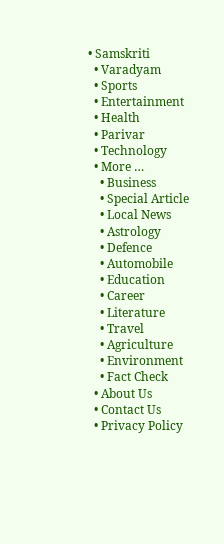• Samskriti
  • Varadyam
  • Sports
  • Entertainment
  • Health
  • Parivar
  • Technology
  • More …
    • Business
    • Special Article
    • Local News
    • Astrology
    • Defence
    • Automobile
    • Education
    • Career
    • Literature
    • Travel
    • Agriculture
    • Environment
    • Fact Check
  • About Us
  • Contact Us
  • Privacy Policy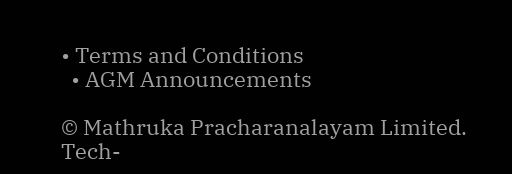• Terms and Conditions
  • AGM Announcements

© Mathruka Pracharanalayam Limited.
Tech-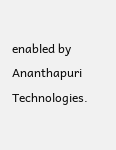enabled by Ananthapuri Technologies.